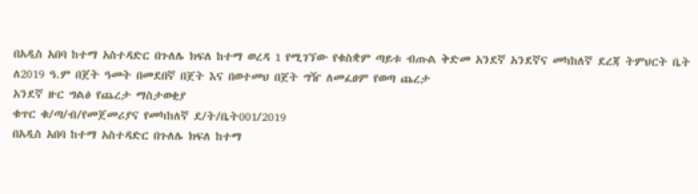በአዲስ አበባ ከተማ አስተዳድር በጉለሌ ክፍለ ከተማ ወረዳ 1 የሚገኘው የቁስቋም ጣይቱ ብጡል ቅድመ አንደኛ አንደኛና መካከለኛ ደረጃ ትምህርት ቤት ለ2019 ዓ.ም በጀት ዓመት በመደበኛ በጀት እና በወተመህ በጀት ግዥ ለመፈፀም የወጣ ጨረታ
አንደኛ ዙር ግልፅ የጨረታ ማስታወቂያ
ቁጥር ቁ/ጣ/ብ/የመጀመሪያና የመካከለኛ ደ/ት/ቤት001/2019
በአዲስ አበባ ከተማ አስተዳድር በጉለሌ ክፍለ ከተማ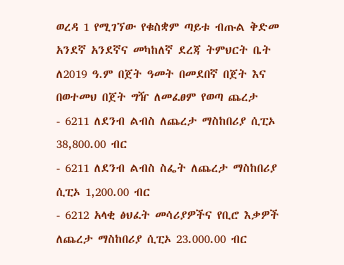ወረዳ 1 የሚገኘው የቁስቋም ጣይቱ ብጡል ቅድመ አንደኛ አንደኛና መካከለኛ ደረጃ ትምህርት ቤት ለ2019 ዓ.ም በጀት ዓመት በመደበኛ በጀት እና በወተመህ በጀት ግዥ ለመፈፀም የወጣ ጨረታ
- 6211 ለደንብ ልብስ ለጨረታ ማስከበሪያ ሲፒኦ 38,800.00 ብር
- 6211 ለደንብ ልብስ ስፌት ለጨረታ ማስከበሪያ ሲፒኦ 1,200.00 ብር
- 6212 አላቂ ፅህፈት መሳሪያዎችና የቢሮ እቃዎች ለጨረታ ማስከበሪያ ሲፒኦ 23.000.00 ብር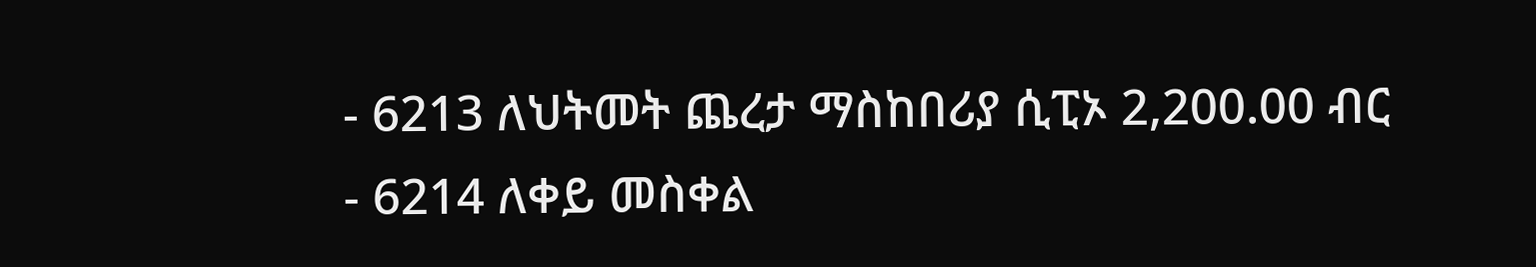- 6213 ለህትመት ጨረታ ማስከበሪያ ሲፒኦ 2,200.00 ብር
- 6214 ለቀይ መስቀል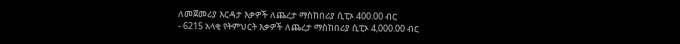ለመጀመሪያ እርዳታ እቃዎች ለጨረታ ማስከበሪያ ሲፒኦ 400.00 ብር
- 6215 አላቂ የትምህርት እቃዎች ለጨረታ ማስከበሪያ ሲፒኦ 4,000.00 ብር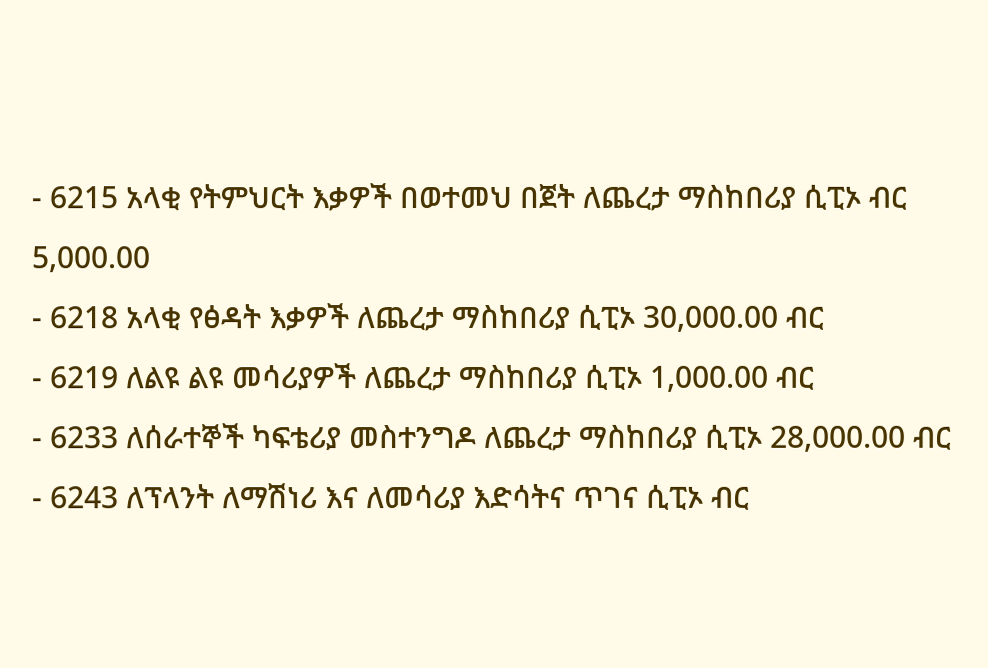- 6215 አላቂ የትምህርት እቃዎች በወተመህ በጀት ለጨረታ ማስከበሪያ ሲፒኦ ብር 5,000.00
- 6218 አላቂ የፅዳት እቃዎች ለጨረታ ማስከበሪያ ሲፒኦ 30,000.00 ብር
- 6219 ለልዩ ልዩ መሳሪያዎች ለጨረታ ማስከበሪያ ሲፒኦ 1,000.00 ብር
- 6233 ለሰራተኞች ካፍቴሪያ መስተንግዶ ለጨረታ ማስከበሪያ ሲፒኦ 28,000.00 ብር
- 6243 ለፕላንት ለማሽነሪ እና ለመሳሪያ እድሳትና ጥገና ሲፒኦ ብር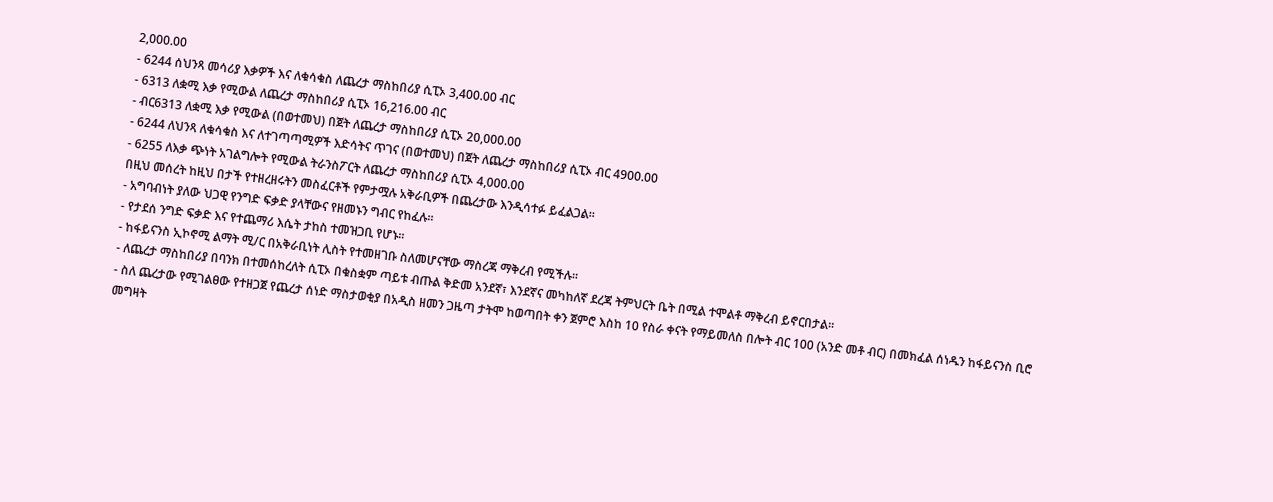2,000.00
- 6244 ሰህንጻ መሳሪያ እቃዎች እና ለቁሳቁስ ለጨረታ ማስከበሪያ ሲፒኦ 3,400.00 ብር
- 6313 ለቋሚ እቃ የሚውል ለጨረታ ማስከበሪያ ሲፒኦ 16,216.00 ብር
- ብር6313 ለቋሚ እቃ የሚውል (በወተመህ) በጀት ለጨረታ ማስከበሪያ ሲፒኦ 20,000.00
- 6244 ለህንጻ ለቁሳቁስ እና ለተገጣጣሚዎች እድሳትና ጥገና (በወተመህ) በጀት ለጨረታ ማስከበሪያ ሲፒኦ ብር 4900.00
- 6255 ለእቃ ጭነት አገልግሎት የሚውል ትራንስፖርት ለጨረታ ማስከበሪያ ሲፒኦ 4,000.00
በዚህ መሰረት ከዚህ በታች የተዘረዘሩትን መስፈርቶች የምታሟሉ አቅራቢዎች በጨረታው እንዲሳተፉ ይፈልጋል፡፡
- አግባብነት ያለው ህጋዊ የንግድ ፍቃድ ያላቸውና የዘመኑን ግብር የከፈሉ፡፡
- የታደሰ ንግድ ፍቃድ እና የተጨማሪ እሴት ታከስ ተመዝጋቢ የሆኑ፡፡
- ከፋይናንስ ኢኮኖሚ ልማት ሚ/ር በአቅራቢነት ሊስት የተመዘገቡ ስለመሆናቸው ማስረጃ ማቅረብ የሚችሉ፡፡
- ለጨረታ ማስከበሪያ በባንክ በተመሰከረለት ሲፒኦ በቁስቋም ጣይቱ ብጡል ቅድመ አንደኛ፣ እንደኛና መካከለኛ ደረጃ ትምህርት ቤት በሚል ተሞልቶ ማቅረብ ይኖርበታል፡፡
- ስለ ጨረታው የሚገልፀው የተዘጋጀ የጨረታ ሰነድ ማስታወቂያ በአዲስ ዘመን ጋዜጣ ታትሞ ከወጣበት ቀን ጀምሮ እስከ 10 የስራ ቀናት የማይመለስ በሎት ብር 100 (አንድ መቶ ብር) በመክፈል ሰነዱን ከፋይናንስ ቢሮ መግዛት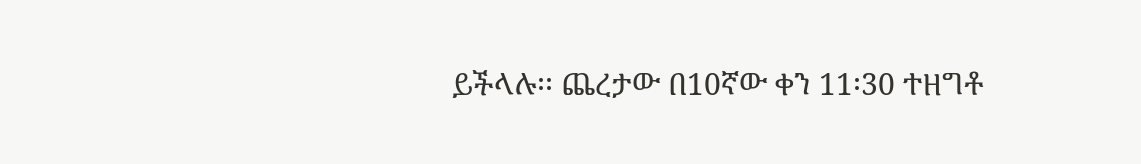ይችላሉ፡፡ ጨረታው በ10ኛው ቀን 11፡30 ተዘግቶ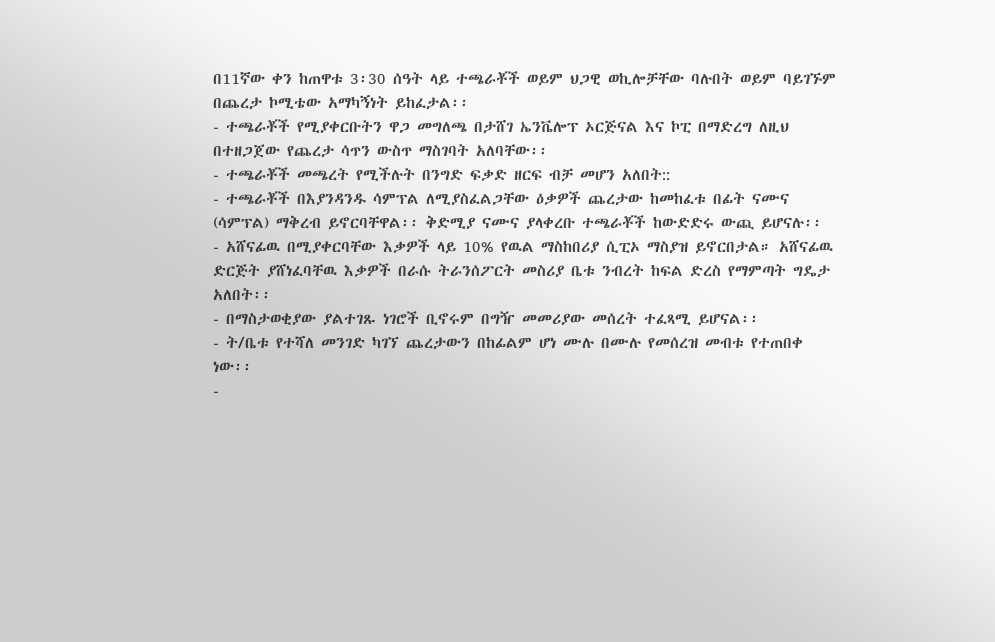በ11ኛው ቀን ከጠዋቱ 3፡30 ሰዓት ላይ ተጫራቾች ወይም ህጋዊ ወኪሎቻቸው ባሉበት ወይም ባይገኙም በጨረታ ኮሚቴው አማካኝነት ይከፈታል፡፡
- ተጫራቾች የሚያቀርቡትን ዋጋ መግለጫ በታሸገ ኤንቬሎፕ ኦርጅናል እና ኮፒ በማድረግ ለዚህ በተዘጋጀው የጨረታ ሳጥን ውስጥ ማስገባት አለባቸው፡፡
- ተጫራቾች መጫረት የሚችሉት በንግድ ፍቃድ ዘርፍ ብቻ መሆን አለበት::
- ተጫራቾች በእያንዳንዱ ሳምፕል ለሚያስፈልጋቸው ዕቃዎች ጨረታው ከመከፈቱ በፊት ናሙና (ሳምፕል) ማቅረብ ይኖርባቸዋል፡፡ ቅድሚያ ናሙና ያላቀረቡ ተጫራቾች ከውድድሩ ውጪ ይሆናሉ፡፡
- አሸናፊዉ በሚያቀርባቸው እቃዎች ላይ 10% የዉል ማስከበሪያ ሲፒኦ ማስያዝ ይኖርበታል። አሸናፊዉ ድርጅት ያሸነፈባቸዉ እቃዎች በራሱ ትራንሰፖርት መስሪያ ቤቱ ንብረት ከፍል ድረስ የማምጣት ግዴታ አለበት፡፡
- በማስታወቂያው ያልተገጹ ነገሮች ቢኖሩም በግዥ መመሪያው መሰረት ተፈጻሚ ይሆናል፡፡
- ት/ቤቱ የተሻለ መንገድ ካገኘ ጨረታውን በከፊልም ሆነ ሙሉ በሙሉ የመሰረዝ መብቱ የተጠበቀ ነው፡፡
-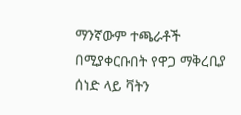ማንኛውም ተጫራቶች በሚያቀርቡበት የዋጋ ማቅረቢያ ሰነድ ላይ ቫትን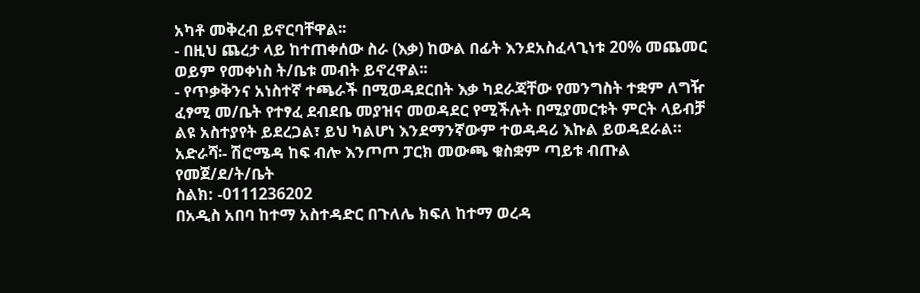አካቶ መቅረብ ይኖርባቸዋል፡፡
- በዚህ ጨረታ ላይ ከተጠቀሰው ስራ (እቃ) ከውል በፊት እንደአስፈላጊነቱ 20% መጨመር ወይም የመቀነስ ት/ቤቱ መብት ይኖረዋል፡፡
- የጥቃቅንና አነስተኛ ተጫራች በሚወዳደርበት እቃ ካደራጃቸው የመንግስት ተቋም ለግዥ ፈፃሚ መ/ቤት የተፃፈ ደብደቤ መያዝና መወዳደር የሚችሉት በሚያመርቱት ምርት ላይብቻ ልዩ አስተያየት ይደረጋል፣ ይህ ካልሆነ እንደማንኛውም ተወዳዳሪ እኩል ይወዳደራል።
አድራሻ፡- ሽሮሜዳ ከፍ ብሎ እንጦጦ ፓርክ መውጫ ቁስቋም ጣይቱ ብጡል የመጀ/ደ/ት/ቤት
ስልክ: -0111236202
በአዲስ አበባ ከተማ አስተዳድር በጉለሌ ክፍለ ከተማ ወረዳ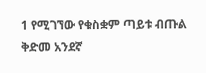1 የሚገኘው የቁስቋም ጣይቱ ብጡል ቅድመ አንደኛ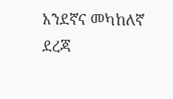አንደኛና መካከለኛ ደረጃ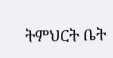ትምህርት ቤት